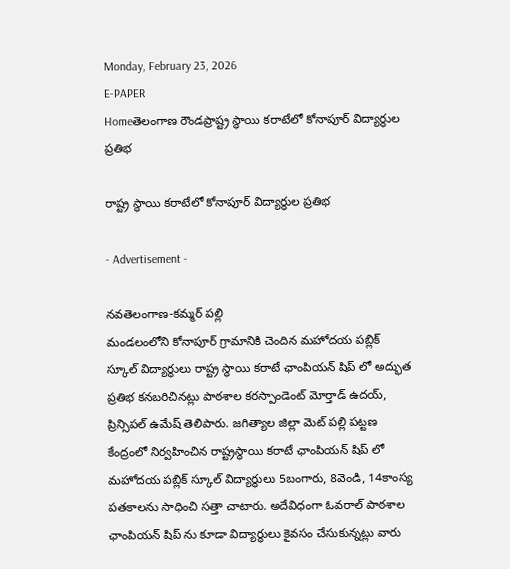Monday, February 23, 2026
E-PAPER
Homeతెలంగాణ రౌండప్రాష్ట్ర స్థాయి కరాటేలో కోనాపూర్ విద్యార్థుల ప్రతిభ

రాష్ట్ర స్థాయి కరాటేలో కోనాపూర్ విద్యార్థుల ప్రతిభ

- Advertisement -

నవతెలంగాణ-కమ్మర్ పల్లి
మండలంలోని కోనాపూర్ గ్రామానికి చెందిన మహోదయ పబ్లిక్ స్కూల్ విద్యార్థులు రాష్ట్ర స్థాయి కరాటే ఛాంపియన్ షిప్ లో అద్భుత ప్రతిభ కనబరిచినట్లు పాఠశాల కరస్పాండెంట్ మోర్తాడ్ ఉదయ్, ప్రిన్సిపల్ ఉమేష్ తెలిపారు. జగిత్యాల జిల్లా మెట్ పల్లి పట్టణ కేంద్రంలో నిర్వహించిన రాష్ట్రస్థాయి కరాటే ఛాంపియన్ షిప్ లో మహోదయ పబ్లిక్ స్కూల్ విద్యార్థులు 5బంగారు, 8వెండి, 14కాంస్య పతకాలను సాధించి సత్తా చాటారు. అదేవిధంగా ఓవరాల్ పాఠశాల ఛాంపియన్ షిప్ ను కూడా విద్యార్థులు కైవసం చేసుకున్నట్లు వారు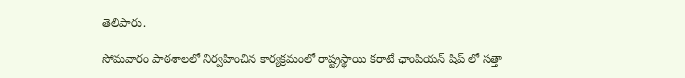తెలిపారు.

సోమవారం పాఠశాలలో నిర్వహించిన కార్యక్రమంలో రాష్ట్రస్థాయి కరాటే ఛాంపియన్ షిప్ లో సత్తా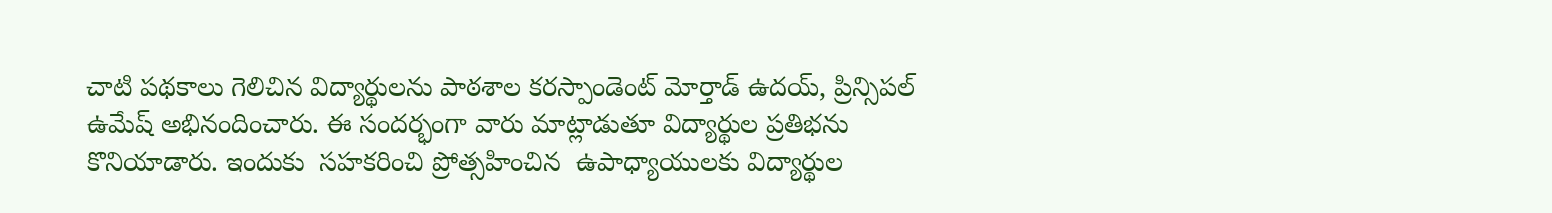చాటి పథకాలు గెలిచిన విద్యార్థులను పాఠశాల కరస్పాండెంట్ మోర్తాడ్ ఉదయ్, ప్రిన్సిపల్ ఉమేష్ అభినందించారు. ఈ సందర్భంగా వారు మాట్లాడుతూ విద్యార్థుల ప్రతిభను కొనియాడారు. ఇందుకు  సహకరించి ప్రోత్సహించిన  ఉపాధ్యాయులకు విద్యార్థుల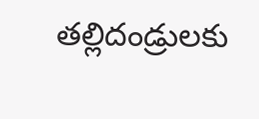తల్లిదండ్రులకు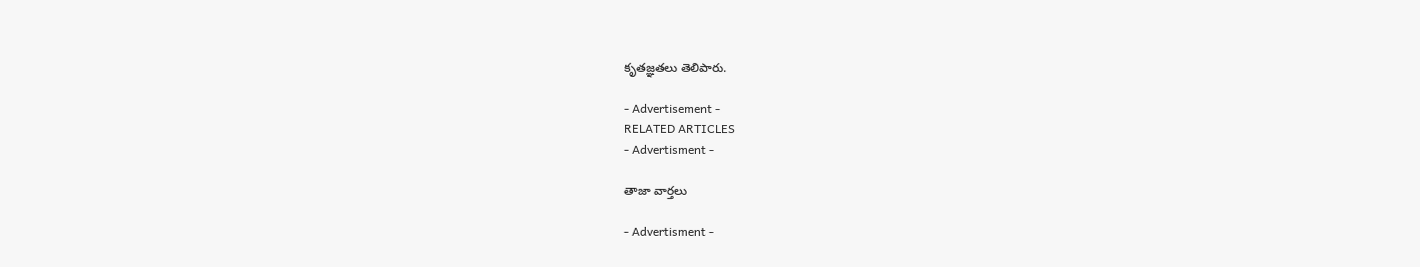కృతజ్ఞతలు తెలిపారు.

- Advertisement -
RELATED ARTICLES
- Advertisment -

తాజా వార్తలు

- Advertisment -